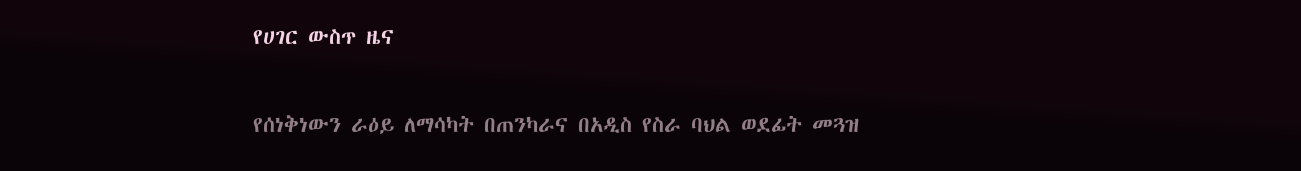የሀገር ውስጥ ዜና

የሰነቅነውን ራዕይ ለማሳካት በጠንካራና በአዲስ የስራ ባህል ወደፊት መጓዝ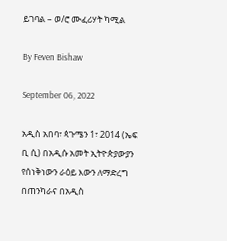ይገባል – ወ/ሮ ሙፈሪሃት ካሚል

By Feven Bishaw

September 06, 2022

አዲስ አበባ፣ ጳጉሜን 1፣ 2014 (ኤፍ ቢ ሲ) በአዲሱ አመት ኢትዮጵያውያን የሰነቅነውን ራዕይ እውን ለማድረግ በጠንካራና በአዲስ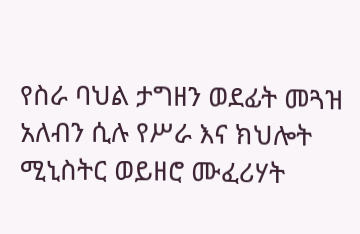የስራ ባህል ታግዘን ወደፊት መጓዝ አለብን ሲሉ የሥራ እና ክህሎት ሚኒስትር ወይዘሮ ሙፈሪሃት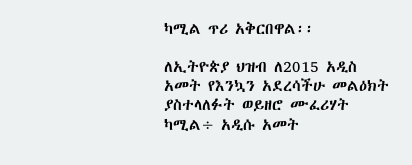ካሚል ጥሪ አቅርበዋል፡፡

ለኢትዮጵያ ህዝብ ለ2015 አዲስ አመት የእንኳን አደረሳችሁ መልዕክት ያስተላለፉት ወይዘሮ ሙፈሪሃት ካሚል÷ አዲሱ አመት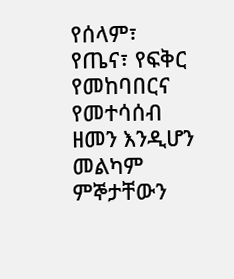የሰላም፣ የጤና፣ የፍቅር የመከባበርና የመተሳሰብ ዘመን እንዲሆን መልካም ምኞታቸውን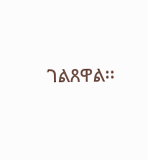ገልጸዋል፡፡